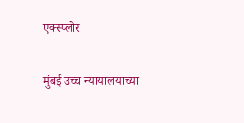एक्स्प्लोर

मुंबई उच्च न्यायालयाच्या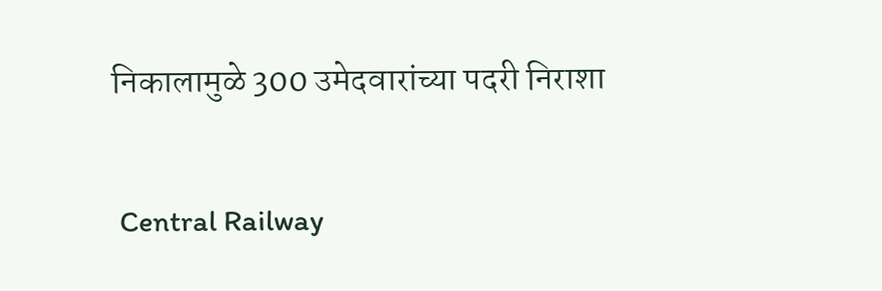निकालामुळे 300 उमेदवारांच्या पदरी निराशा

 Central Railway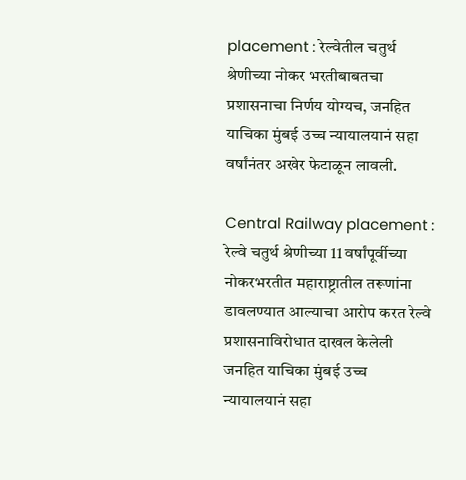placement : रेल्वेतील चतुर्थ श्रेणीच्या नोकर भरतीबाबतचा प्रशासनाचा निर्णय योग्यच, जनहित याचिका मुंबई उच्च न्यायालयानं सहा वर्षांनंतर अखेर फेटाळून लावली.

Central Railway placement : रेल्वे चतुर्थ श्रेणीच्या 11 वर्षांपूर्वीच्या नोकरभरतीत महाराष्ट्रातील तरूणांना डावलण्यात आल्याचा आरोप करत रेल्वे प्रशासनाविरोधात दाखल केलेली जनहित याचिका मुंबई उच्च न्यायालयानं सहा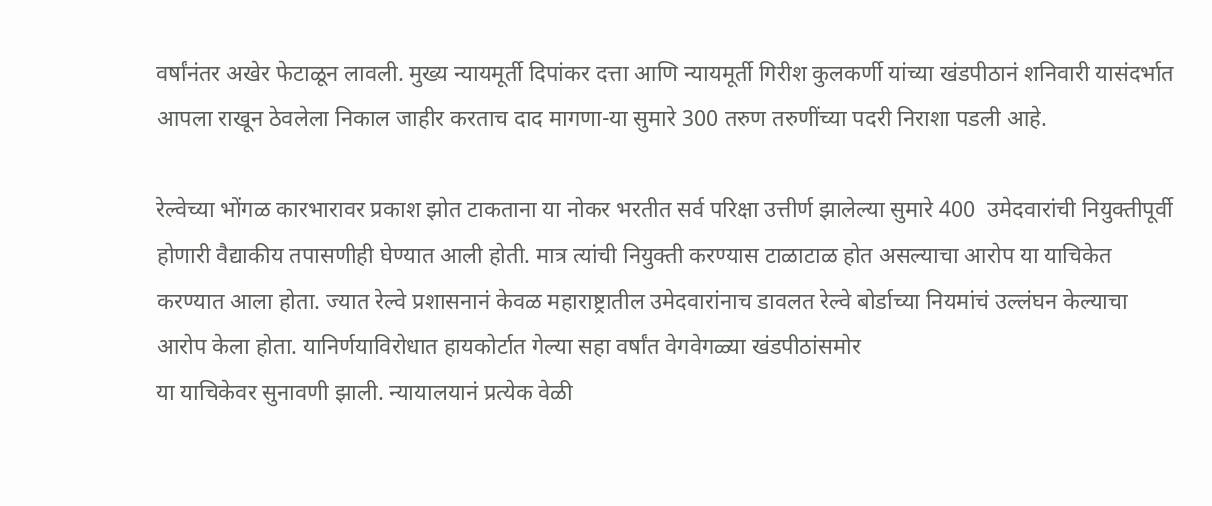वर्षांनंतर अखेर फेटाळून लावली. मुख्य न्यायमूर्ती दिपांकर दत्ता आणि न्यायमूर्ती गिरीश कुलकर्णी यांच्या खंडपीठानं शनिवारी यासंदर्भात आपला राखून ठेवलेला निकाल जाहीर करताच दाद मागणा-या सुमारे 300 तरुण तरुणींच्या पदरी निराशा पडली आहे.

रेल्वेच्या भोंगळ कारभारावर प्रकाश झोत टाकताना या नोकर भरतीत सर्व परिक्षा उत्तीर्ण झालेल्या सुमारे 400  उमेदवारांची नियुक्तीपूर्वी होणारी वैद्याकीय तपासणीही घेण्यात आली होती. मात्र त्यांची नियुक्ती करण्यास टाळाटाळ होत असल्याचा आरोप या याचिकेत करण्यात आला होता. ज्यात रेल्वे प्रशासनानं केवळ महाराष्ट्रातील उमेदवारांनाच डावलत रेल्वे बोर्डाच्या नियमांचं उल्लंघन केल्याचा आरोप केला होता. यानिर्णयाविरोधात हायकोर्टात गेल्या सहा वर्षांत वेगवेगळ्या खंडपीठांसमोर
या याचिकेवर सुनावणी झाली. न्यायालयानं प्रत्येक वेळी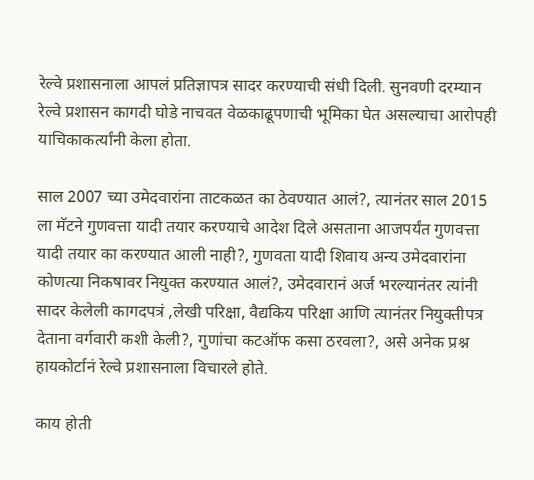रेल्वे प्रशासनाला आपलं प्रतिज्ञापत्र सादर करण्याची संधी दिली. सुनवणी दरम्यान रेल्वे प्रशासन कागदी घोडे नाचवत वेळकाढूपणाची भूमिका घेत असल्याचा आरोपही याचिकाकर्त्यांनी केला होता.

साल 2007 च्या उमेदवारांना ताटकळत का ठेवण्यात आलं?, त्यानंतर साल 2015 ला मॅटने गुणवत्ता यादी तयार करण्याचे आदेश दिले असताना आजपर्यंत गुणवत्ता यादी तयार का करण्यात आली नाही?, गुणवता यादी शिवाय अन्य उमेदवारांना कोणत्या निकषावर नियुक्त करण्यात आलं?, उमेदवारानं अर्ज भरल्यानंतर त्यांनी सादर केलेली कागदपत्रं ,लेखी परिक्षा, वैद्यकिय परिक्षा आणि त्यानंतर नियुक्तीपत्र देताना वर्गवारी कशी केली?, गुणांचा कटऑफ कसा ठरवला?, असे अनेक प्रश्न हायकोर्टानं रेल्वे प्रशासनाला विचारले होते.

काय होती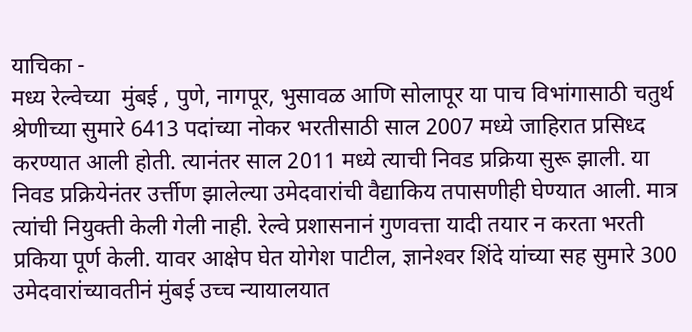याचिका -
मध्य रेल्वेच्या  मुंबई , पुणे, नागपूर, भुसावळ आणि सोलापूर या पाच विभांगासाठी चतुर्थ श्रेणीच्या सुमारे 6413 पदांच्या नोकर भरतीसाठी साल 2007 मध्ये जाहिरात प्रसिध्द करण्यात आली होती. त्यानंतर साल 2011 मध्ये त्याची निवड प्रक्रिया सुरू झाली. या निवड प्रक्रियेनंतर उर्त्तीण झालेल्या उमेदवारांची वैद्याकिय तपासणीही घेण्यात आली. मात्र त्यांची नियुक्ती केली गेली नाही. रेल्वे प्रशासनानं गुणवत्ता यादी तयार न करता भरती प्रकिया पूर्ण केली. यावर आक्षेप घेत योगेश पाटील, ज्ञानेश्‍वर शिंदे यांच्या सह सुमारे 300 उमेदवारांच्यावतीनं मुंबई उच्च न्यायालयात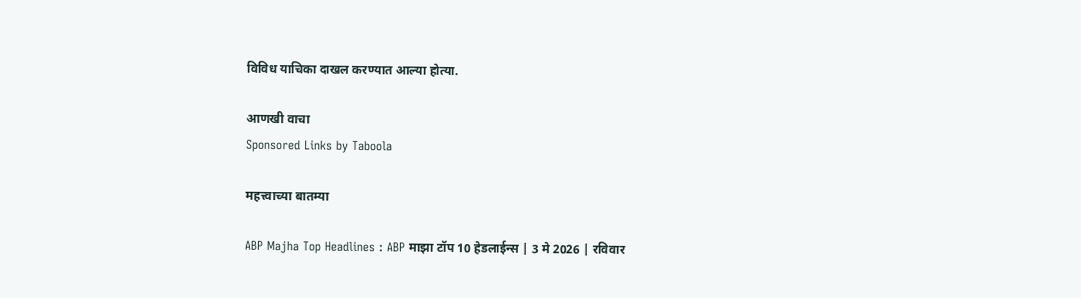विविध याचिका दाखल करण्यात आल्या होत्या.

आणखी वाचा
Sponsored Links by Taboola

महत्त्वाच्या बातम्या

ABP Majha Top Headlines : ABP माझा टॉप 10 हेडलाईन्स | 3 मे 2026 | रविवार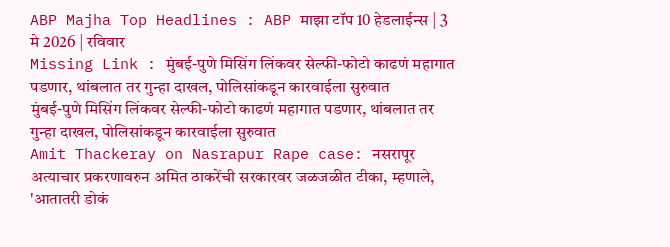ABP Majha Top Headlines : ABP माझा टॉप 10 हेडलाईन्स | 3 मे 2026 | रविवार
Missing Link : मुंबई-पुणे मिसिंग लिंकवर सेल्फी-फोटो काढणं महागात पडणार, थांबलात तर गुन्हा दाखल, पोलिसांकडून कारवाईला सुरुवात
मुंबई-पुणे मिसिंग लिंकवर सेल्फी-फोटो काढणं महागात पडणार, थांबलात तर गुन्हा दाखल, पोलिसांकडून कारवाईला सुरुवात
Amit Thackeray on Nasrapur Rape case: नसरापूर अत्याचार प्रकरणावरुन अमित ठाकरेंची सरकारवर जळजळीत टीका, म्हणाले, 'आतातरी डोकं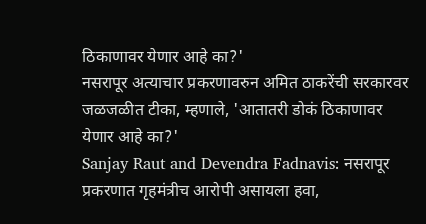ठिकाणावर येणार आहे का?'
नसरापूर अत्याचार प्रकरणावरुन अमित ठाकरेंची सरकारवर जळजळीत टीका, म्हणाले, 'आतातरी डोकं ठिकाणावर येणार आहे का?'
Sanjay Raut and Devendra Fadnavis: नसरापूर प्रकरणात गृहमंत्रीच आरोपी असायला हवा,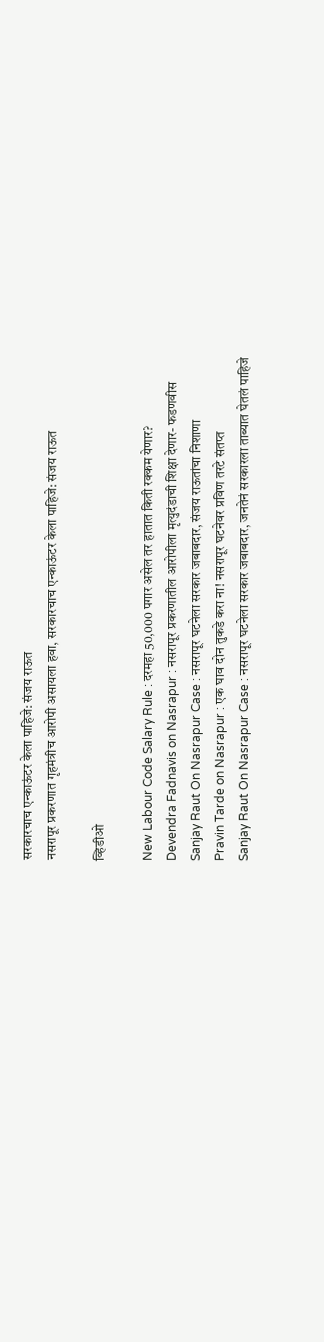सरकारचाच एन्काऊंटर केला पाहिजे: संजय राऊत
नसरापूर प्रकरणात गृहमंत्रीच आरोपी असायला हवा, सरकारचाच एन्काऊंटर केला पाहिजे: संजय राऊत

व्हिडीओ

New Labour Code Salary Rule : दरमहा 50,000 पगार असेल तर हातात किती रक्कम येणार?
Devendra Fadnavis on Nasrapur : नसरापूर प्रकरणातील आरोपीला मृत्युदंडाची शिक्षा देणार- फडणवीस
Sanjay Raut On Nasrapur Case : नसरापूर घटनेला सरकार जबाबदार, संजय राऊतांचा निशाणा
Pravin Tarde on Nasrapur : एक घाव दोन तुकडे करा ना! नसरापूर घटनेवर प्रविण तरटे संतप्त
Sanjay Raut On Nasrapur Case : नसरापूर घटनेला सरकार जबाबदार, जनतेनं सरकारला ताब्यात घेतलं पाहिजे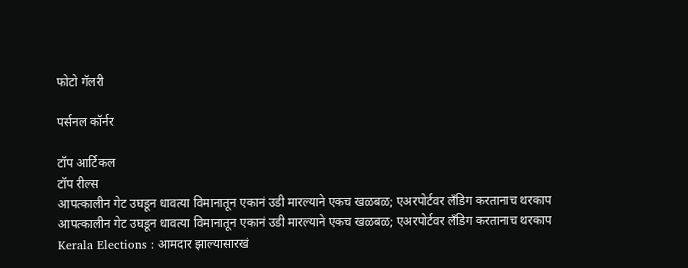फोटो गॅलरी

पर्सनल कॉर्नर

टॉप आर्टिकल
टॉप रील्स
आपत्कालीन गेट उघडून धावत्या विमानातून एकानं उडी मारल्याने एकच खळबळ; एअरपोर्टवर लँडिग करतानाच थरकाप
आपत्कालीन गेट उघडून धावत्या विमानातून एकानं उडी मारल्याने एकच खळबळ; एअरपोर्टवर लँडिग करतानाच थरकाप
Kerala Elections : आमदार झाल्यासारखं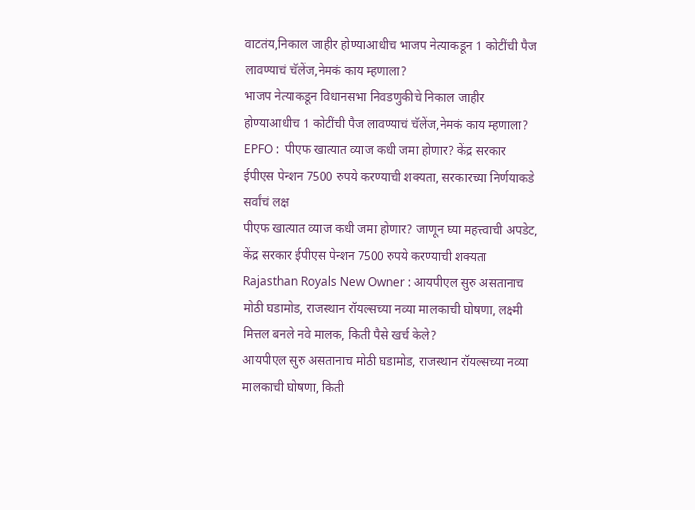वाटतंय,निकाल जाहीर होण्याआधीच भाजप नेत्याकडून 1 कोटींची पैज लावण्याचं चॅलेंज,नेमकं काय म्हणाला?
भाजप नेत्याकडून विधानसभा निवडणुकीचे निकाल जाहीर होण्याआधीच 1 कोटींची पैज लावण्याचं चॅलेंज,नेमकं काय म्हणाला?
EPFO :  पीएफ खात्यात व्याज कधी जमा होणार? केंद्र सरकार ईपीएस पेन्शन 7500 रुपये करण्याची शक्यता, सरकारच्या निर्णयाकडे सर्वांचं लक्ष
पीएफ खात्यात व्याज कधी जमा होणार? जाणून घ्या महत्त्वाची अपडेट, केंद्र सरकार ईपीएस पेन्शन 7500 रुपये करण्याची शक्यता
Rajasthan Royals New Owner : आयपीएल सुरु असतानाच मोठी घडामोड, राजस्थान रॉयल्सच्या नव्या मालकाची घोषणा, लक्ष्मी मित्तल बनले नवे मालक, किती पैसे खर्च केले?
आयपीएल सुरु असतानाच मोठी घडामोड, राजस्थान रॉयल्सच्या नव्या मालकाची घोषणा, किती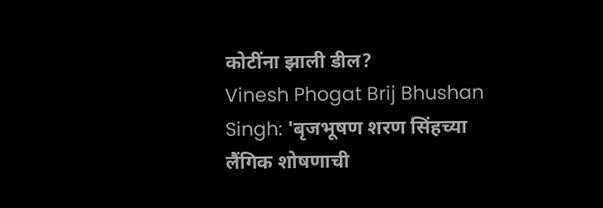कोटींना झाली डील?
Vinesh Phogat Brij Bhushan Singh: 'बृजभूषण शरण सिंहच्या लैंगिक शोषणाची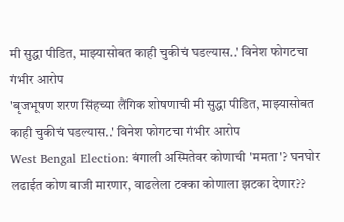मी सुद्धा पीडित, माझ्यासोबत काही चुकीचं घडल्यास..' विनेश फोगटचा गंभीर आरोप
'बृजभूषण शरण सिंहच्या लैंगिक शोषणाची मी सुद्धा पीडित, माझ्यासोबत काही चुकीचं घडल्यास..' विनेश फोगटचा गंभीर आरोप
West Bengal Election: बंगाली अस्मितेवर कोणाची 'ममता'? घनघोर लढाईत कोण बाजी मारणार, वाढलेला टक्का कोणाला झटका देणार??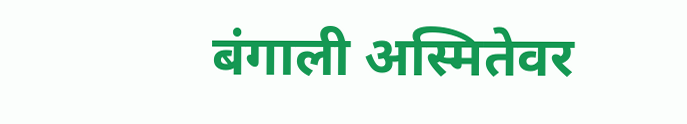बंगाली अस्मितेवर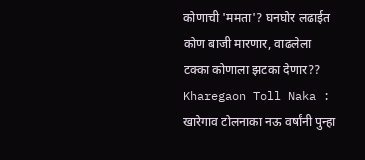कोणाची 'ममता'? घनघोर लढाईत कोण बाजी मारणार, वाढलेला टक्का कोणाला झटका देणार??
Kharegaon Toll Naka : खारेगाव टोलनाका नऊ वर्षांनी पुन्हा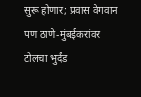सुरू होणार; प्रवास वेगवान पण ठाणे-मुंबईकरांवर टोलचा भुर्दंड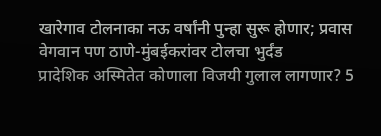खारेगाव टोलनाका नऊ वर्षांनी पुन्हा सुरू होणार; प्रवास वेगवान पण ठाणे-मुंबईकरांवर टोलचा भुर्दंड
प्रादेशिक अस्मितेत कोणाला विजयी गुलाल लागणार? 5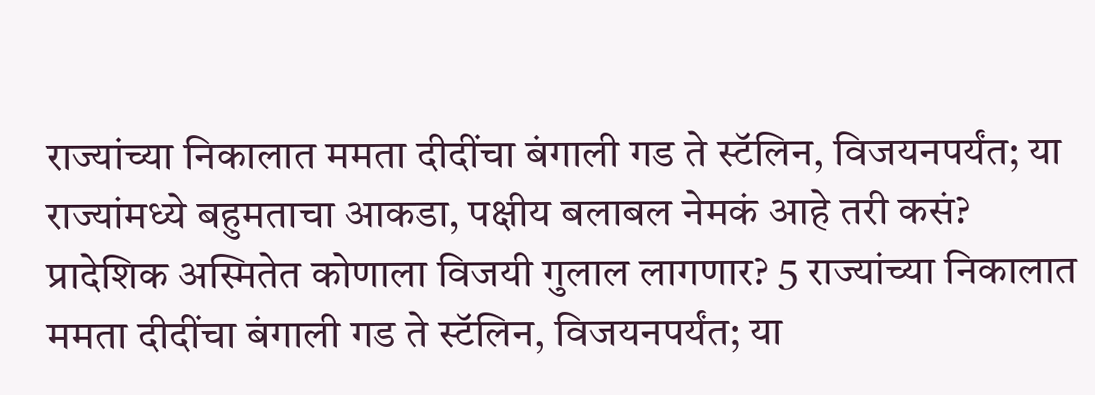राज्यांच्या निकालात ममता दीदींचा बंगाली गड ते स्टॅलिन, विजयनपर्यंत; या राज्यांमध्ये बहुमताचा आकडा, पक्षीय बलाबल नेमकं आहे तरी कसं?
प्रादेशिक अस्मितेत कोणाला विजयी गुलाल लागणार? 5 राज्यांच्या निकालात ममता दीदींचा बंगाली गड ते स्टॅलिन, विजयनपर्यंत; या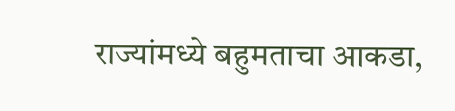राज्यांमध्ये बहुमताचा आकडा,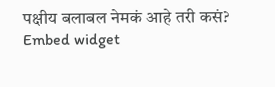पक्षीय बलाबल नेमकं आहे तरी कसं?
Embed widget